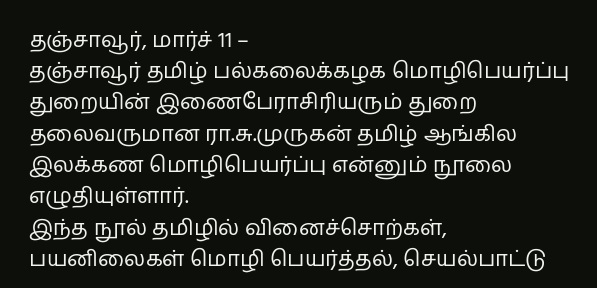தஞ்சாவூர், மார்ச் 11 –
தஞ்சாவூர் தமிழ் பல்கலைக்கழக மொழிபெயர்ப்பு துறையின் இணைபேராசிரியரும் துறை தலைவருமான ரா.சு.முருகன் தமிழ் ஆங்கில இலக்கண மொழிபெயர்ப்பு என்னும் நூலை எழுதியுள்ளார்.
இந்த நூல் தமிழில் வினைச்சொற்கள், பயனிலைகள் மொழி பெயர்த்தல், செயல்பாட்டு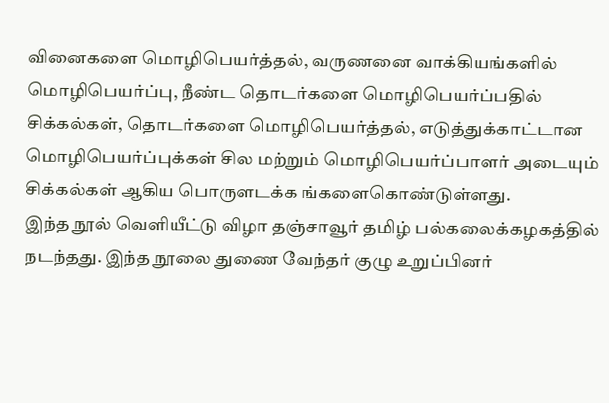வினைகளை மொழிபெயர்த்தல், வருணனை வாக்கியங்களில் மொழிபெயர்ப்பு, நீண்ட தொடர்களை மொழிபெயர்ப்பதில் சிக்கல்கள், தொடர்களை மொழிபெயர்த்தல், எடுத்துக்காட்டான மொழிபெயர்ப்புக்கள் சில மற்றும் மொழிபெயர்ப்பாளர் அடையும் சிக்கல்கள் ஆகிய பொருளடக்க ங்களைகொண்டுள்ளது.
இந்த நூல் வெளியீட்டு விழா தஞ்சாவூர் தமிழ் பல்கலைக்கழகத்தில் நடந்தது. இந்த நூலை துணை வேந்தர் குழு உறுப்பினர்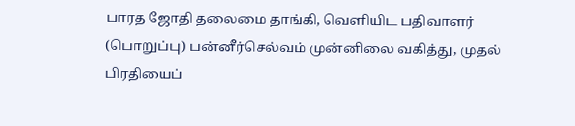பாரத ஜோதி தலைமை தாங்கி, வெளியிட பதிவாளர் (பொறுப்பு) பன்னீர்செல்வம் முன்னிலை வகித்து, முதல் பிரதியைப்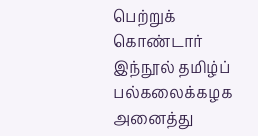பெற்றுக் கொண்டார் இந்நூல் தமிழ்ப் பல்கலைக்கழக அனைத்து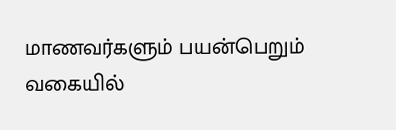மாணவர்களும் பயன்பெறும் வகையில்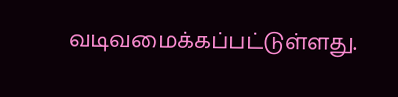வடிவமைக்கப்பட்டுள்ளது.